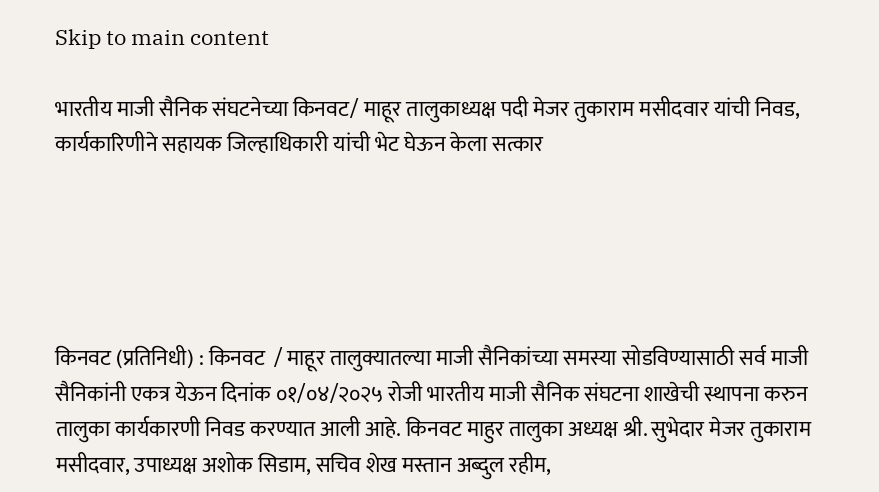Skip to main content

भारतीय माजी सैनिक संघटनेच्या किनवट/ माहूर तालुकाध्यक्ष पदी मेजर तुकाराम मसीदवार यांची निवड, कार्यकारिणीने सहायक जिल्हाधिकारी यांची भेट घेऊन केला सत्कार





किनवट (प्रतिनिधी) : किनवट  / माहूर तालुक्यातल्या माजी सैनिकांच्या समस्या सोडविण्यासाठी सर्व माजी सैनिकांनी एकत्र येऊन दिनांक ०१/०४/२०२५ रोजी भारतीय माजी सैनिक संघटना शाखेची स्थापना करुन तालुका कार्यकारणी निवड करण्यात आली आहे. किनवट माहुर तालुका अध्यक्ष श्री. सुभेदार मेजर तुकाराम मसीदवार, उपाध्यक्ष अशोक सिडाम, सचिव शेख मस्तान अब्दुल रहीम,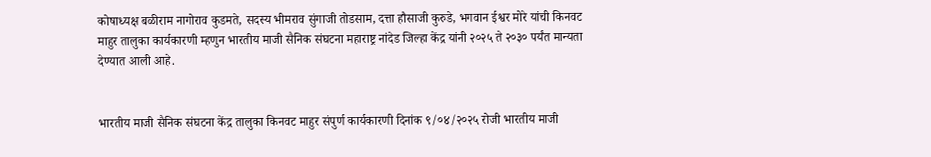कोषाध्यक्ष बळीराम नागोराव कुडमते, सदस्य भीमराव सुंगाजी तोडसाम, दत्ता हौसाजी कुरुडे, भगवान ईश्वर मोरे यांची किनवट माहुर तालुका कार्यकारणी म्हणुन भारतीय माजी सैनिक संघटना महाराष्ट्र नांदेड जिल्हा केंद्र यांनी २०२५ ते २०३० पर्यंत मान्यता देण्यात आली आहे.


भारतीय माजी सैनिक संघटना केंद्र तालुका किनवट माहुर संपुर्ण कार्यकारणी दिनांक ९/०४/२०२५ रोजी भारतीय माजी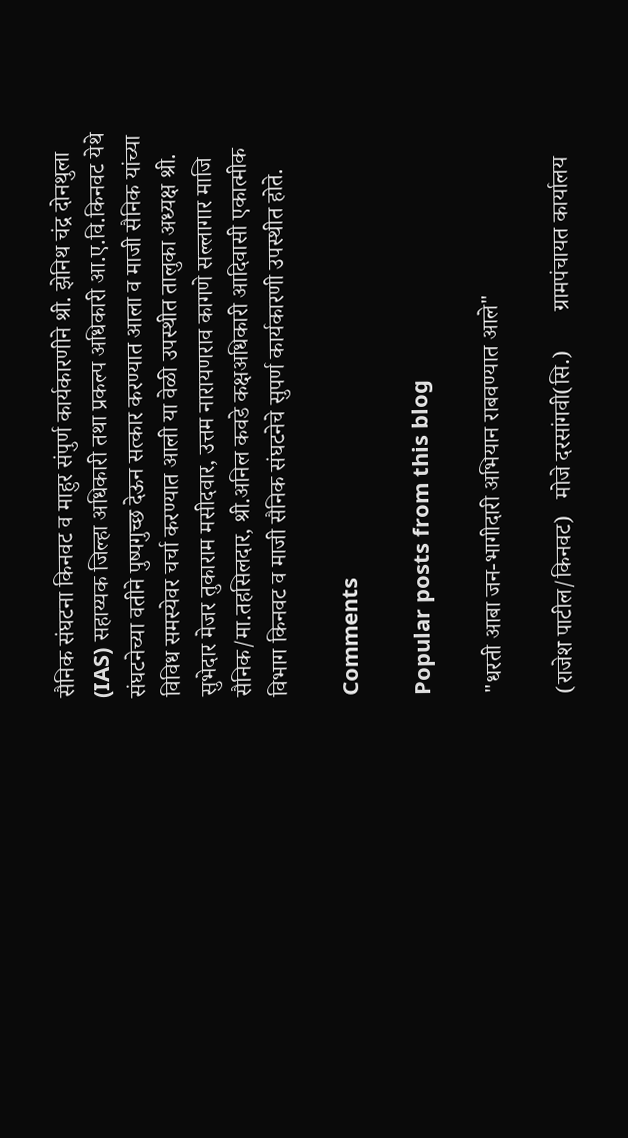सैनिक संघटना किनवट व माहुर संपुर्ण कार्यकारणीने श्री. झेनिथ चंद्र दोनथुला (IAS) सहाय्यक जिल्हा अधिकारी तथा प्रकल्प अधिकारी आ.ए.वि.किनवट येथे संघटनेच्या वतीने पुष्पगुच्छ देऊन सत्कार करण्यात आला व माजी सैनिक यांच्या विविध समस्येवर चर्चा करण्यात आली या वेळी उपस्थीत तालुका अध्यक्ष श्री. सुभेदार मेजर तुकाराम मसीदवार, उत्तम नारायणराव कागणे सल्लागार माजि सैनिक/मा.तहसिलदार, श्री.अनिल कवडे कक्षअधिकारी आदिवासी एकात्मीक विभाग किनवट व माजी सैनिक संघटनेचे सुपर्ण कार्यकारणी उपस्थीत होते.

Comments

Popular posts from this blog

"धरती आबा जन-भागीदारी अभियान राबवण्यात आले"

(राजेश पाटील/किनवट)   मोजे दरसांगवी(सि.)       ग्रामपंचायत कार्यालय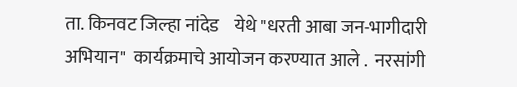ता. किनवट जिल्हा नांदेड    येथे "धरती आबा जन-भागीदारी अभियान"  कार्यक्रमाचे आयोजन करण्यात आले .  नरसांगी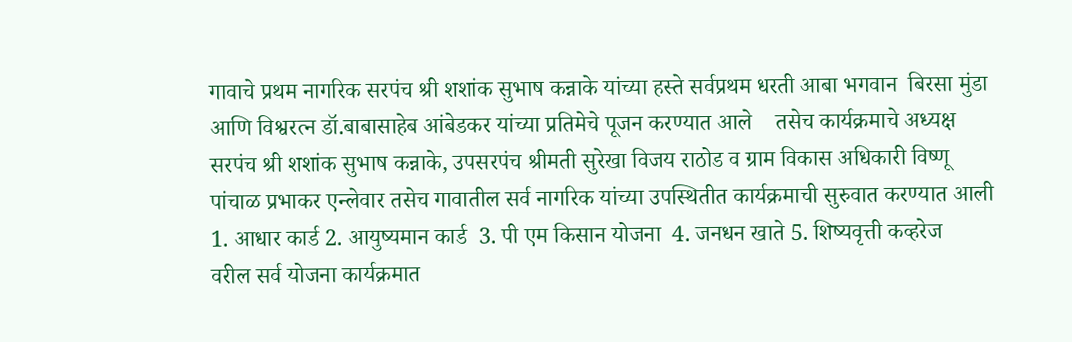गावाचे प्रथम नागरिक सरपंच श्री शशांक सुभाष कन्नाके यांच्या हस्ते सर्वप्रथम धरती आबा भगवान  बिरसा मुंडा आणि विश्वरत्न डॉ.बाबासाहेब आंबेडकर यांच्या प्रतिमेचे पूजन करण्यात आले    तसेच कार्यक्रमाचे अध्यक्ष सरपंच श्री शशांक सुभाष कन्नाके, उपसरपंच श्रीमती सुरेखा विजय राठोड व ग्राम विकास अधिकारी विष्णू पांचाळ प्रभाकर एन्लेवार तसेच गावातील सर्व नागरिक यांच्या उपस्थितीत कार्यक्रमाची सुरुवात करण्यात आली 1. आधार कार्ड 2. आयुष्यमान कार्ड  3. पी एम किसान योजना  4. जनधन खाते 5. शिष्यवृत्ती कव्हरेज      वरील सर्व योजना कार्यक्रमात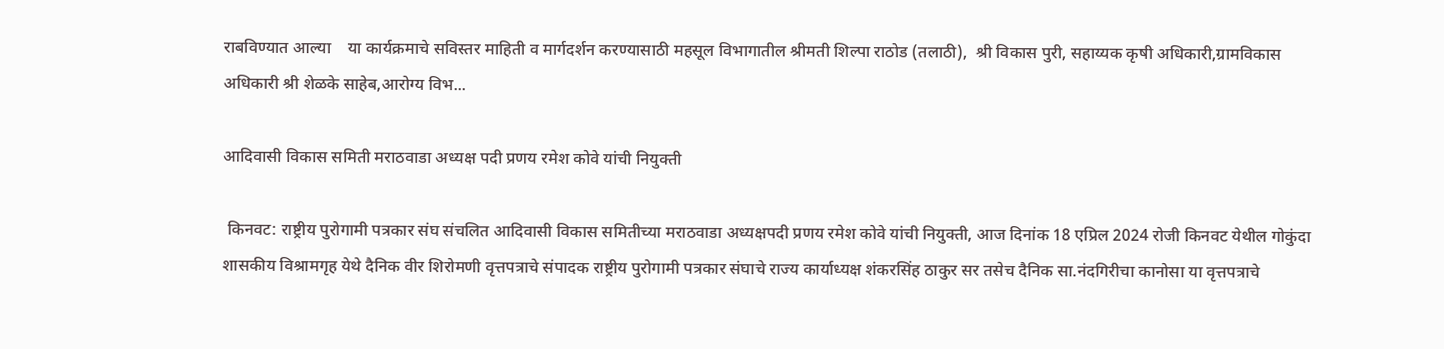राबविण्यात आल्या    या कार्यक्रमाचे सविस्तर माहिती व मार्गदर्शन करण्यासाठी महसूल विभागातील श्रीमती शिल्पा राठोड (तलाठी),  श्री विकास पुरी, सहाय्यक कृषी अधिकारी,ग्रामविकास अधिकारी श्री शेळके साहेब,आरोग्य विभ...

आदिवासी विकास समिती मराठवाडा अध्यक्ष पदी प्रणय रमेश कोवे यांची नियुक्ती

 किनवट: राष्ट्रीय पुरोगामी पत्रकार संघ संचलित आदिवासी विकास समितीच्या मराठवाडा अध्यक्षपदी प्रणय रमेश कोवे यांची नियुक्ती, आज दिनांक 18 एप्रिल 2024 रोजी किनवट येथील गोकुंदा शासकीय विश्रामगृह येथे दैनिक वीर शिरोमणी वृत्तपत्राचे संपादक राष्ट्रीय पुरोगामी पत्रकार संघाचे राज्य कार्याध्यक्ष शंकरसिंह ठाकुर सर तसेच दैनिक सा.नंदगिरीचा कानोसा या वृत्तपत्राचे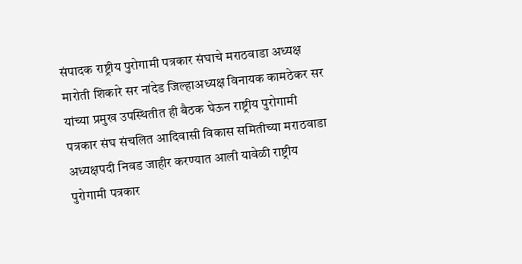संपादक राष्ट्रीय पुरोगामी पत्रकार संघाचे मराठवाडा अध्यक्ष मारोती शिकारे सर नांदेड जिल्हाअध्यक्ष विनायक कामठेकर सर यांच्या प्रमुख उपस्थितीत ही बैठक घेऊन राष्ट्रीय पुरोगामी पत्रकार संघ संचलित आदिवासी विकास समितीच्या मराठवाडा अध्यक्षपदी निवड जाहीर करण्यात आली यावेळी राष्ट्रीय पुरोगामी पत्रकार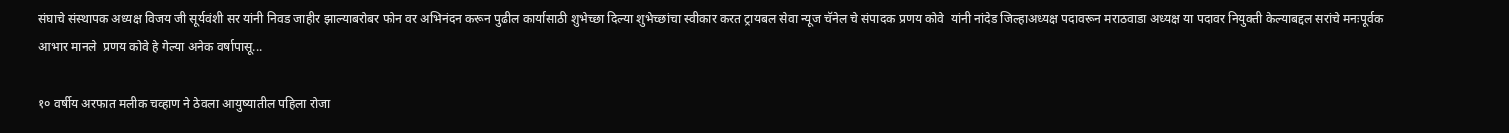संघाचे संस्थापक अध्यक्ष विजय जी सूर्यवंशी सर यांनी निवड जाहीर झाल्याबरोबर फोन वर अभिनंदन करून पुढील कार्यासाठी शुभेच्छा दिल्या शुभेच्छांचा स्वीकार करत ट्रायबल सेवा न्यूज चॅनेल चे संपादक प्रणय कोवे  यांनी नांदेड जिल्हाअध्यक्ष पदावरून मराठवाडा अध्यक्ष या पदावर नियुक्ती केल्याबद्दल सरांचे मनःपूर्वक आभार मानले  प्रणय कोवे हे गेल्या अनेक वर्षापासू...

१० वर्षीय अरफात मलीक चव्हाण ने ठेवला आयुष्यातील पहिला रोजा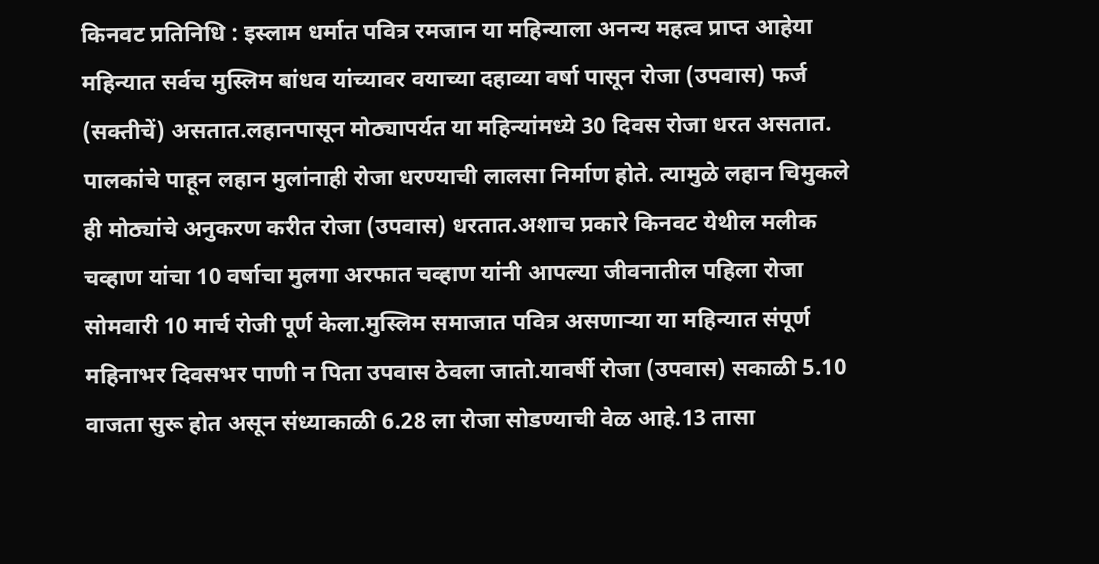किनवट प्रतिनिधि : इस्लाम धर्मात पवित्र रमजान या महिन्याला अनन्य महत्व प्राप्त आहेया महिन्यात सर्वच मुस्लिम बांधव यांच्यावर वयाच्या दहाव्या वर्षा पासून रोजा (उपवास) फर्ज (सक्तीचें) असतात.लहानपासून मोठ्यापर्यत या महिन्यांमध्ये 30 दिवस रोजा धरत असतात. पालकांचे पाहून लहान मुलांनाही रोजा धरण्याची लालसा निर्माण होते. त्यामुळे लहान चिमुकले ही मोठ्यांचे अनुकरण करीत रोजा (उपवास) धरतात.अशाच प्रकारे किनवट येथील मलीक चव्हाण यांचा 10 वर्षाचा मुलगा अरफात चव्हाण यांनी आपल्या जीवनातील पहिला रोजा सोमवारी 10 मार्च रोजी पूर्ण केला.मुस्लिम समाजात पवित्र असणाऱ्या या महिन्यात संपूर्ण महिनाभर दिवसभर पाणी न पिता उपवास ठेवला जातो.यावर्षी रोजा (उपवास) सकाळी 5.10 वाजता सुरू होत असून संध्याकाळी 6.28 ला रोजा सोडण्याची वेळ आहे.13 तासा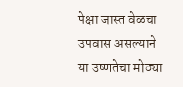पेक्षा जास्त वेळचा उपवास असल्याने या उष्णतेचा मोठ्या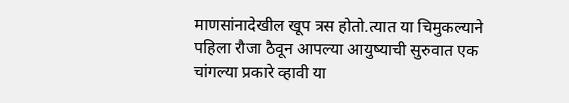माणसांनादेखील खूप त्रस होतो.त्यात या चिमुकल्याने पहिला रौजा ठैवून आपल्या आयुष्याची सुरुवात एक चांगल्या प्रकारे व्हावी या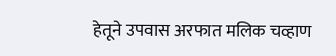हेतूने उपवास अरफात मलिक चव्हाण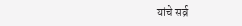यांचे सर्व्र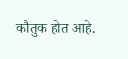कौतुक होत आहे.